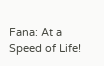Fana: At a Speed of Life!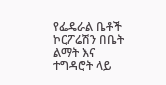የፌዴራል ቤቶች ኮርፖሬሽን በቤት ልማት እና ተግዳሮት ላይ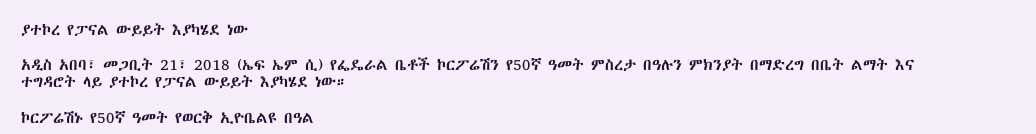ያተኮረ የፓናል ውይይት እያካሄደ ነው

አዲስ አበባ፣ መጋቢት 21፣ 2018 (ኤፍ ኤም ሲ) የፌዴራል ቤቶች ኮርፖሬሽን የ50ኛ ዓመት ምስረታ በዓሉን ምክንያት በማድረግ በቤት ልማት እና ተግዳሮት ላይ ያተኮረ የፓናል ውይይት እያካሄደ ነው።

ኮርፖሬሽኑ የ50ኛ ዓመት የወርቅ ኢዮቤልዩ በዓል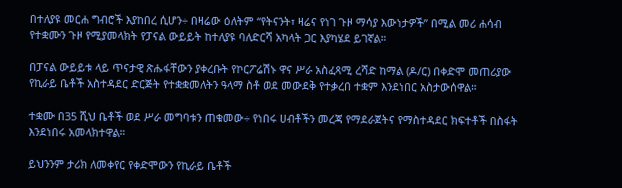በተለያዩ መርሐ ግብሮች እያከበረ ሲሆን÷ በዛሬው ዕለትም “የትናንት፣ ዛሬና የነገ ጉዞ ማሳያ እውነታዎች” በሚል መሪ ሐሳብ የተቋሙን ጉዞ የሚያመላክት የፓናል ውይይት ከተለያዩ ባለድርሻ አካላት ጋር እያካሄደ ይገኛል።

በፓናል ውይይቱ ላይ ጥናታዊ ጽሑፋቸውን ያቀረቡት የኮርፖሬሽኑ ዋና ሥራ አስፈጻሚ ረሻድ ከማል (ዶ/ር) በቀድሞ መጠሪያው የኪራይ ቤቶች አስተዳደር ድርጅት የተቋቋመለትን ዓላማ ስቶ ወደ መውደቅ የተቃረበ ተቋም እንደነበር አስታውሰዋል።

ተቋሙ በ35 ሺህ ቤቶች ወደ ሥራ መግባቱን ጠቁመው÷ የነበሩ ሀብቶችን መረጃ የማደራጀትና የማስተዳደር ክፍተቶች በስፋት እንደነበሩ አመላክተዋል።

ይህንንም ታሪክ ለመቀየር የቀድሞውን የኪራይ ቤቶች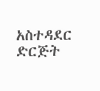አስተዳደር ድርጅት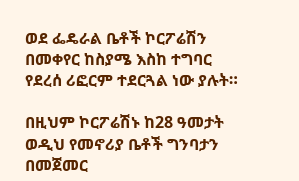ወደ ፌዴራል ቤቶች ኮርፖሬሽን በመቀየር ከስያሜ እስከ ተግባር የደረሰ ሪፎርም ተደርጓል ነው ያሉት።

በዚህም ኮርፖሬሽኑ ከ28 ዓመታት ወዲህ የመኖሪያ ቤቶች ግንባታን በመጀመር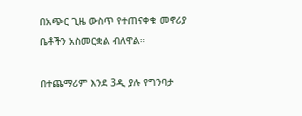በአጭር ጊዜ ውስጥ የተጠናቀቁ መኖሪያ ቤቶችን አስመርቋል ብለዋል።

በተጨማሪም እንደ 3ዲ ያሉ የግንባታ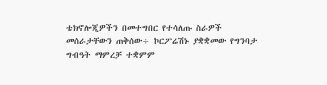ቴክኖሎጂዎችን በመተግበር የተሳለጡ ስራዎች መሰራታቸውን ጠቅሰው÷ ኮርፖሬሽኑ ያቋቋመው የግንባታ ግብዓት ማምረቻ ተቋምም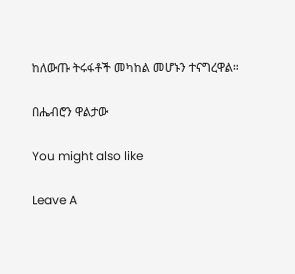ከለውጡ ትሩፋቶች መካከል መሆኑን ተናግረዋል።

በሔብሮን ዋልታው

You might also like

Leave A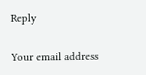Reply

Your email address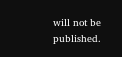will not be published.